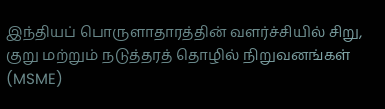இந்தியப் பொருளாதாரத்தின் வளர்ச்சியில் சிறு, குறு மற்றும் நடுத்தரத் தொழில் நிறுவனங்கள் (MSME)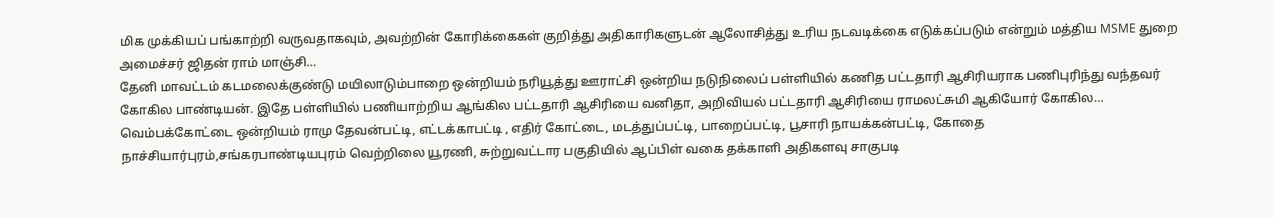மிக முக்கியப் பங்காற்றி வருவதாகவும், அவற்றின் கோரிக்கைகள் குறித்து அதிகாரிகளுடன் ஆலோசித்து உரிய நடவடிக்கை எடுக்கப்படும் என்றும் மத்திய MSME துறை அமைச்சர் ஜிதன் ராம் மாஞ்சி…
தேனி மாவட்டம் கடமலைக்குண்டு மயிலாடும்பாறை ஒன்றியம் நரியூத்து ஊராட்சி ஒன்றிய நடுநிலைப் பள்ளியில் கணித பட்டதாரி ஆசிரியராக பணிபுரிந்து வந்தவர் கோகில பாண்டியன். இதே பள்ளியில் பணியாற்றிய ஆங்கில பட்டதாரி ஆசிரியை வனிதா, அறிவியல் பட்டதாரி ஆசிரியை ராமலட்சுமி ஆகியோர் கோகில…
வெம்பக்கோட்டை ஒன்றியம் ராமு தேவன்பட்டி, எட்டக்காபட்டி , எதிர் கோட்டை, மடத்துப்பட்டி, பாறைப்பட்டி, பூசாரி நாயக்கன்பட்டி, கோதை நாச்சியார்புரம்,சங்கரபாண்டியபுரம் வெற்றிலை யூரணி, சுற்றுவட்டார பகுதியில் ஆப்பிள் வகை தக்காளி அதிகளவு சாகுபடி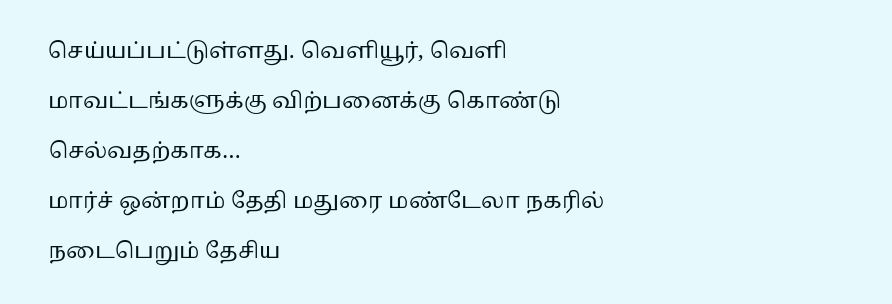செய்யப்பட்டுள்ளது. வெளியூர், வெளி மாவட்டங்களுக்கு விற்பனைக்கு கொண்டு செல்வதற்காக…
மார்ச் ஒன்றாம் தேதி மதுரை மண்டேலா நகரில் நடைபெறும் தேசிய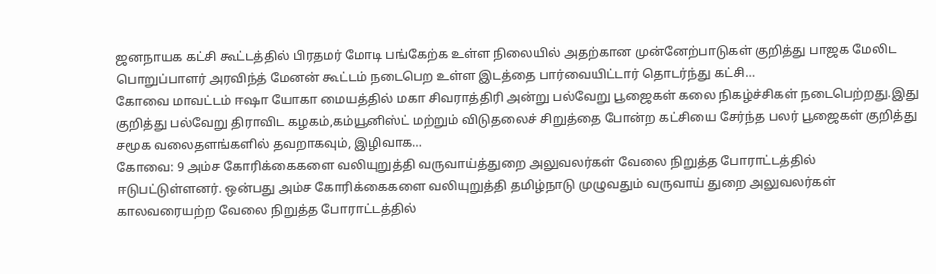ஜனநாயக கட்சி கூட்டத்தில் பிரதமர் மோடி பங்கேற்க உள்ள நிலையில் அதற்கான முன்னேற்பாடுகள் குறித்து பாஜக மேலிட பொறுப்பாளர் அரவிந்த் மேனன் கூட்டம் நடைபெற உள்ள இடத்தை பார்வையிட்டார் தொடர்ந்து கட்சி…
கோவை மாவட்டம் ஈஷா யோகா மையத்தில் மகா சிவராத்திரி அன்று பல்வேறு பூஜைகள் கலை நிகழ்ச்சிகள் நடைபெற்றது.இது குறித்து பல்வேறு திராவிட கழகம்,கம்யூனிஸ்ட் மற்றும் விடுதலைச் சிறுத்தை போன்ற கட்சியை சேர்ந்த பலர் பூஜைகள் குறித்து சமூக வலைதளங்களில் தவறாகவும், இழிவாக…
கோவை: 9 அம்ச கோரிக்கைகளை வலியுறுத்தி வருவாய்த்துறை அலுவலர்கள் வேலை நிறுத்த போராட்டத்தில் ஈடுபட்டுள்ளனர். ஒன்பது அம்ச கோரிக்கைகளை வலியுறுத்தி தமிழ்நாடு முழுவதும் வருவாய் துறை அலுவலர்கள் காலவரையற்ற வேலை நிறுத்த போராட்டத்தில்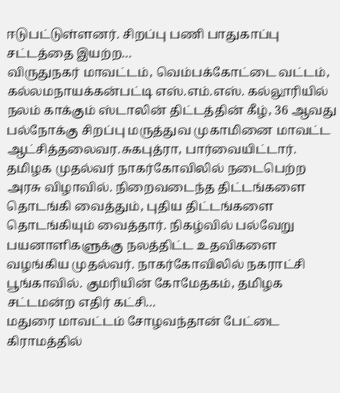ஈடுபட்டுள்ளனர். சிறப்பு பணி பாதுகாப்பு சட்டத்தை இயற்ற…
விருதுநகர் மாவட்டம், வெம்பக்கோட்டை வட்டம், கல்லமநாயக்கன்பட்டி எஸ்.எம்.எஸ். கல்லூரியில் நலம் காக்கும் ஸ்டாலின் திட்டத்தின் கீழ், 36 ஆவது பல்நோக்கு சிறப்பு மருத்துவ முகாமினை மாவட்ட ஆட்சித்தலைவர.சுகபுத்ரா, பார்வையிட்டார்.
தமிழக முதல்வர் நாகர்கோவிலில் நடைபெற்ற அரசு விழாவில். நிறைவடைந்த திட்டங்களை தொடங்கி வைத்தும், புதிய திட்டங்களை தொடங்கியும் வைத்தார். நிகழ்வில் பல்வேறு பயனாளிகளுக்கு நலத்திட்ட உதவிகளை வழங்கிய முதல்வர். நாகர்கோவிலில் நகராட்சி பூங்காவில். குமரியின் கோமேதகம், தமிழக சட்டமன்ற எதிர் கட்சி…
மதுரை மாவட்டம் சோழவந்தான் பேட்டை கிராமத்தில்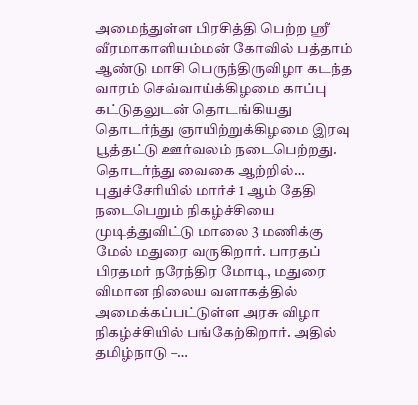அமைந்துள்ள பிரசித்தி பெற்ற ஸ்ரீ வீரமாகாளியம்மன் கோவில் பத்தாம் ஆண்டு மாசி பெருந்திருவிழா கடந்த வாரம் செவ்வாய்க்கிழமை காப்பு கட்டுதலுடன் தொடங்கியது தொடர்ந்து ஞாயிற்றுக்கிழமை இரவு பூத்தட்டு ஊர்வலம் நடைபெற்றது. தொடர்ந்து வைகை ஆற்றில்…
புதுச்சேரியில் மார்ச் 1 ஆம் தேதி நடைபெறும் நிகழ்ச்சியை முடித்துவிட்டு மாலை 3 மணிக்கு மேல் மதுரை வருகிறார். பாரதப் பிரதமர் நரேந்திர மோடி, மதுரை விமான நிலைய வளாகத்தில் அமைக்கப்பட்டுள்ள அரசு விழா நிகழ்ச்சியில் பங்கேற்கிறார். அதில் தமிழ்நாடு –…